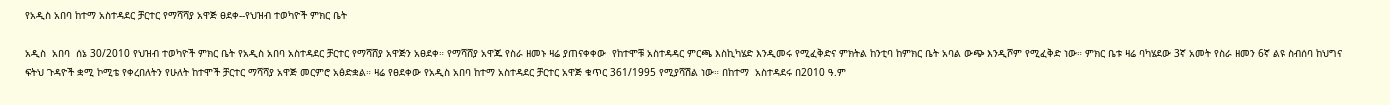የአዲስ አበባ ከተማ አስተዳደር ቻርተር የማሻሻያ አዋጅ ፀደቀ--የህዝብ ተወካዮች ምክር ቤት

አዲስ  አበባ  ሰኔ 30/2010 የህዝብ ተወካዮች ምክር ቤት የአዲስ አበባ አስተዳደር ቻርተር የማሻሸያ አዋጅን አፀደቀ። የማሻሸያ አዋጁ የስራ ዘመኑ ዛሬ ያጠናቀቀው  የከተሞቹ አስተዳዳር ምርጫ እስኪካሄድ እንዲመሩ የሚፈቅድና ምክትል ከንቲባ ከምክር ቤት አባል ውጭ እንዲሾም የሚፈቅድ ነው። ምክር ቤቱ ዛሬ ባካሄደው 3ኛ አመት የስራ ዘመን 6ኛ ልዩ ስብሰባ ከህግና ፍትህ ጉዳዮች ቋሚ ኮሚቴ የቀረበለትን የሁለት ከተሞች ቻርተር ማሻሻያ አዋጅ መርምሮ አፅድቋል። ዛሬ የፀደቀው የአዲስ አበባ ከተማ አስተዳደር ቻርተር አዋጅ ቁጥር 361/1995 የሚያሻሽል ነው። በከተማ  አስተዳደሩ በ2010 ዓ.ም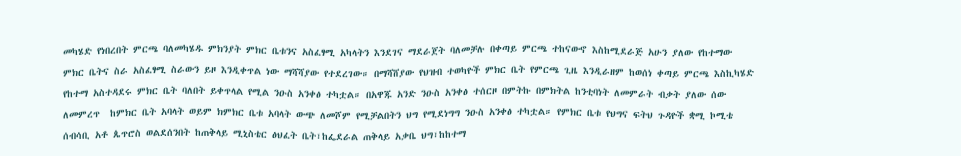መካሄድ የነበረበት ምርጫ ባለመካሄዱ ምክንያት ምክር ቤቱንና አስፈፃሚ አካላትን እንደገና ማደራጀት ባለመቻሉ በቀጣይ ምርጫ ተከናውኖ እስከሚደራጅ አሁን ያለው የከተማው ምክር ቤትና ስራ አስፈፃሚ ስራውን ይዞ እንዲቀጥል ነው ማሻሻያው የተደረገው። በማሻሸያው የህዝብ ተወካዮች ምክር ቤት የምርጫ ጊዜ እንዲራዘም ከወሰነ ቀጣይ ምርጫ እስኪካሄድ የከተማ አስተዳደሩ ምክር ቤት ባለበት ይቀጥላል የሚል ንዑስ አንቀፅ ተካቷል። በአዋጁ አንድ ንዑስ አንቀፅ ተሰርዞ በምትኩ በምክትል ከንቲባነት ለመምራት ብቃት ያለው ሰው ለመምረጥ  ከምክር ቤት አባላት ወይም ክምክር ቤቱ አባላት ውጭ ለመሾም የሚቻልበትን ህግ የሚደነግግ ንዑስ አንቀፅ ተካቷል። የምክር ቤቱ የህግና ፍትህ ጉዳዮች ቋሚ ኮሚቴ ሰብሳቢ አቶ ጴጥሮስ ወልደሰንበት ከጠቅላይ ሚኒስቴር ፅህፈት ቤት፣ከፌደራል ጠቅላይ አቃቤ ህግ፣ከከተማ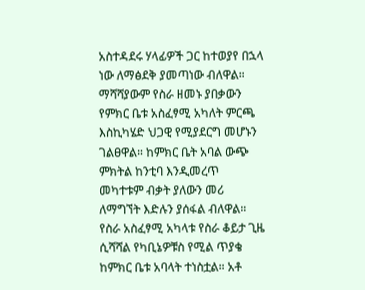አስተዳደሩ ሃላፊዎች ጋር ከተወያየ በኋላ ነው ለማፅደቅ ያመጣነው ብለዋል። ማሻሻያውም የስራ ዘመኑ ያበቃውን የምክር ቤቱ አስፈፃሚ አካለት ምርጫ እስኪካሄድ ህጋዊ የሚያደርግ መሆኑን ገልፀዋል። ከምክር ቤት አባል ውጭ ምክትል ከንቲባ እንዲመረጥ መካተቱም ብቃት ያለውን መሪ ለማግኘት እድሉን ያሰፋል ብለዋል። የስራ አስፈፃሚ አካላቱ የስራ ቆይታ ጊዜ ሲሻሻል የካቢኔዎቹስ የሚል ጥያቄ ከምክር ቤቱ አባላት ተነስቷል። አቶ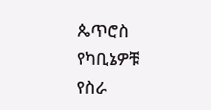ጴጥሮስ የካቢኔዎቹ የስራ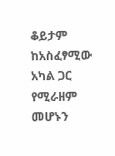ቆይታም ከአስፈፃሚው አካል ጋር የሚራዘም መሆኑን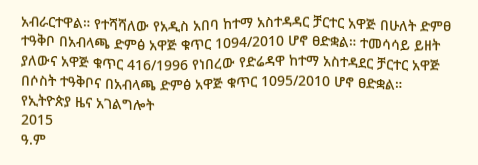አብራርተዋል። የተሻሻለው የአዲስ አበባ ከተማ አስተዳዳር ቻርተር አዋጅ በሁለት ድምፀ ተዓቅቦ በአብላጫ ድምፅ አዋጅ ቁጥር 1094/2010 ሆኖ ፀድቋል። ተመሳሳይ ይዘት ያለውና አዋጅ ቁጥር 416/1996 የነበረው የድሬዳዋ ከተማ አስተዳደር ቻርተር አዋጅ በሶስት ተዓቅቦና በአብላጫ ድምፅ አዋጅ ቁጥር 1095/2010 ሆኖ ፀድቋል።
የኢትዮጵያ ዜና አገልግሎት
2015
ዓ.ም